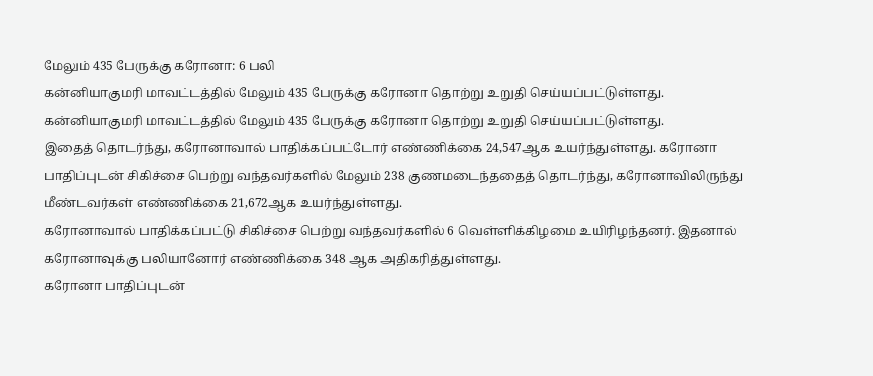மேலும் 435 பேருக்கு கரோனா: 6 பலி
கன்னியாகுமரி மாவட்டத்தில் மேலும் 435 பேருக்கு கரோனா தொற்று உறுதி செய்யப்பட்டுள்ளது.
கன்னியாகுமரி மாவட்டத்தில் மேலும் 435 பேருக்கு கரோனா தொற்று உறுதி செய்யப்பட்டுள்ளது.
இதைத் தொடர்ந்து, கரோனாவால் பாதிக்கப்பட்டோர் எண்ணிக்கை 24,547ஆக உயர்ந்துள்ளது. கரோனா பாதிப்புடன் சிகிச்சை பெற்று வந்தவர்களில் மேலும் 238 குணமடைந்ததைத் தொடர்ந்து, கரோனாவிலிருந்து மீண்டவர்கள் எண்ணிக்கை 21,672ஆக உயர்ந்துள்ளது.
கரோனாவால் பாதிக்கப்பட்டு சிகிச்சை பெற்று வந்தவர்களில் 6 வெள்ளிக்கிழமை உயிரிழந்தனர். இதனால் கரோனாவுக்கு பலியானோர் எண்ணிக்கை 348 ஆக அதிகரித்துள்ளது.
கரோனா பாதிப்புடன்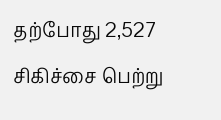தற்போது 2,527 சிகிச்சை பெற்று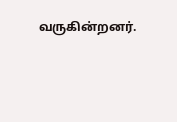வருகின்றனர்.